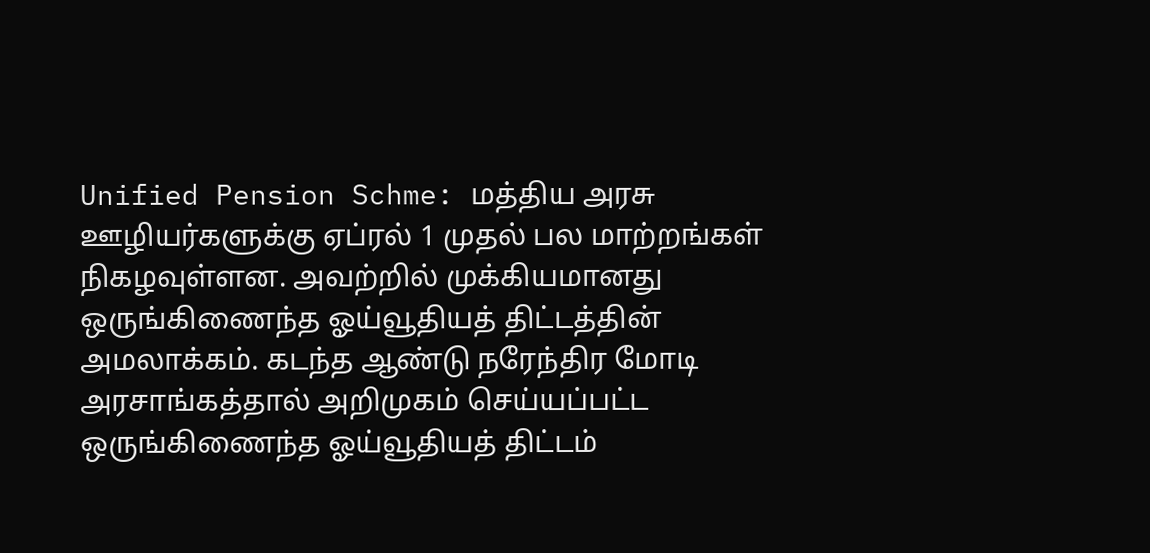Unified Pension Schme: மத்திய அரசு ஊழியர்களுக்கு ஏப்ரல் 1 முதல் பல மாற்றங்கள் நிகழவுள்ளன. அவற்றில் முக்கியமானது ஒருங்கிணைந்த ஓய்வூதியத் திட்டத்தின் அமலாக்கம். கடந்த ஆண்டு நரேந்திர மோடி அரசாங்கத்தால் அறிமுகம் செய்யப்பட்ட ஒருங்கிணைந்த ஓய்வூதியத் திட்டம்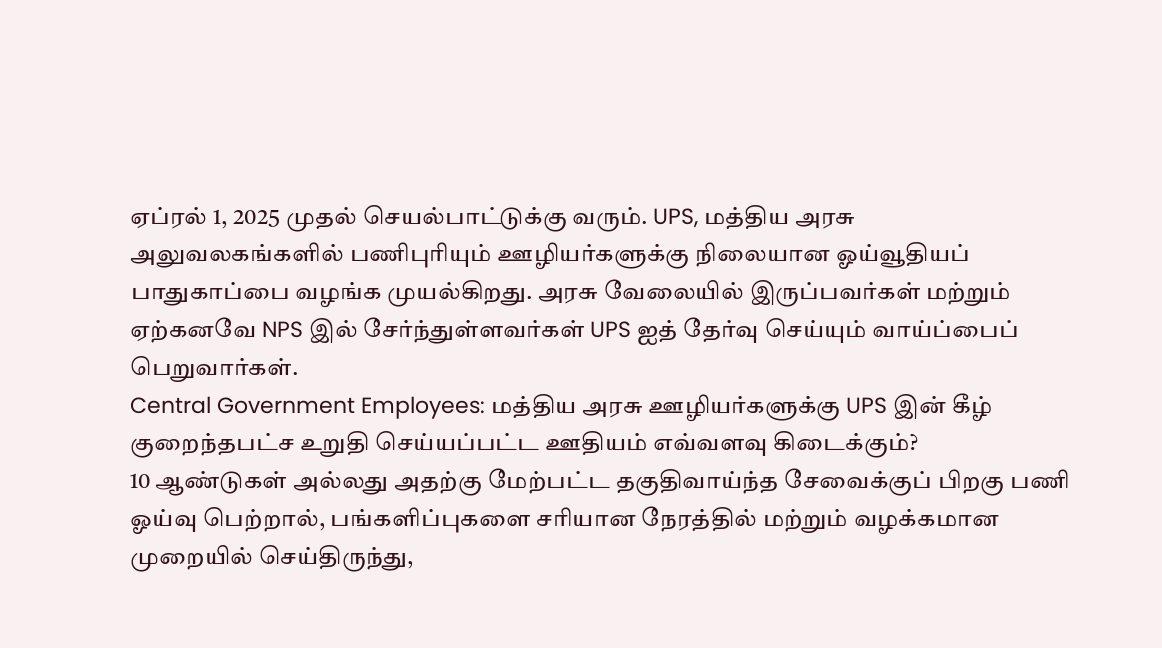ஏப்ரல் 1, 2025 முதல் செயல்பாட்டுக்கு வரும். UPS, மத்திய அரசு அலுவலகங்களில் பணிபுரியும் ஊழியர்களுக்கு நிலையான ஓய்வூதியப் பாதுகாப்பை வழங்க முயல்கிறது. அரசு வேலையில் இருப்பவர்கள் மற்றும் ஏற்கனவே NPS இல் சேர்ந்துள்ளவர்கள் UPS ஐத் தேர்வு செய்யும் வாய்ப்பைப் பெறுவார்கள்.
Central Government Employees: மத்திய அரசு ஊழியர்களுக்கு UPS இன் கீழ் குறைந்தபட்ச உறுதி செய்யப்பட்ட ஊதியம் எவ்வளவு கிடைக்கும்?
10 ஆண்டுகள் அல்லது அதற்கு மேற்பட்ட தகுதிவாய்ந்த சேவைக்குப் பிறகு பணி ஓய்வு பெற்றால், பங்களிப்புகளை சரியான நேரத்தில் மற்றும் வழக்கமான முறையில் செய்திருந்து,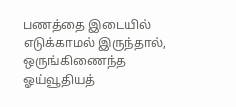பணத்தை இடையில் எடுக்காமல் இருந்தால், ஒருங்கிணைந்த ஓய்வூதியத்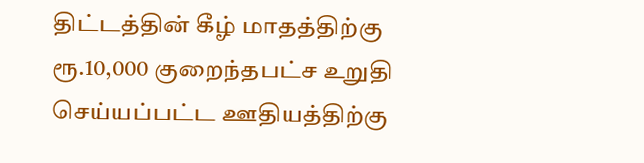திட்டத்தின் கீழ் மாதத்திற்கு ரூ.10,000 குறைந்தபட்ச உறுதி செய்யப்பட்ட ஊதியத்திற்கு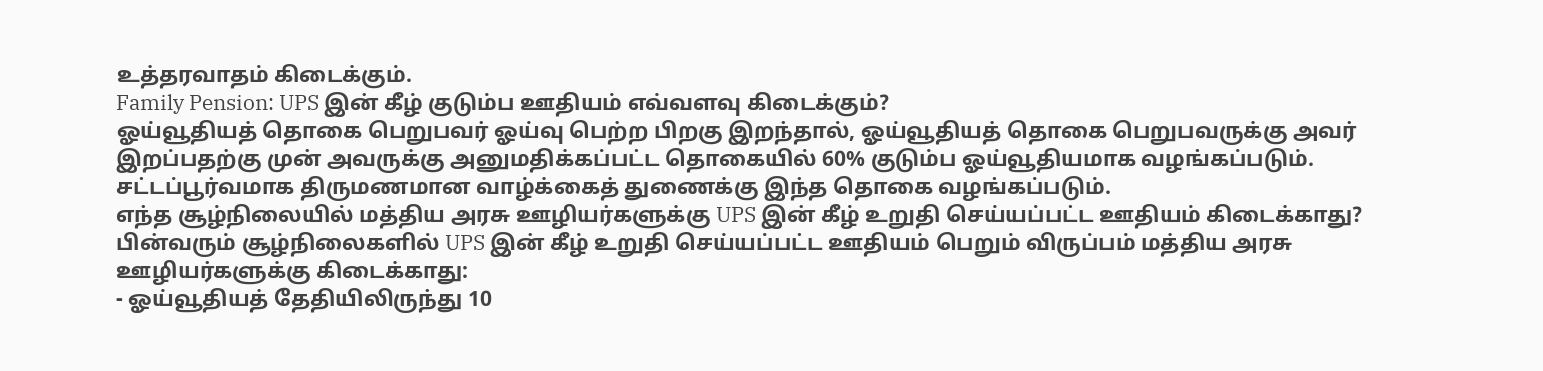உத்தரவாதம் கிடைக்கும்.
Family Pension: UPS இன் கீழ் குடும்ப ஊதியம் எவ்வளவு கிடைக்கும்?
ஓய்வூதியத் தொகை பெறுபவர் ஓய்வு பெற்ற பிறகு இறந்தால், ஓய்வூதியத் தொகை பெறுபவருக்கு அவர் இறப்பதற்கு முன் அவருக்கு அனுமதிக்கப்பட்ட தொகையில் 60% குடும்ப ஓய்வூதியமாக வழங்கப்படும். சட்டப்பூர்வமாக திருமணமான வாழ்க்கைத் துணைக்கு இந்த தொகை வழங்கப்படும்.
எந்த சூழ்நிலையில் மத்திய அரசு ஊழியர்களுக்கு UPS இன் கீழ் உறுதி செய்யப்பட்ட ஊதியம் கிடைக்காது?
பின்வரும் சூழ்நிலைகளில் UPS இன் கீழ் உறுதி செய்யப்பட்ட ஊதியம் பெறும் விருப்பம் மத்திய அரசு ஊழியர்களுக்கு கிடைக்காது:
- ஓய்வூதியத் தேதியிலிருந்து 10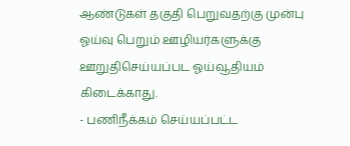ஆண்டுகள் தகுதி பெறுவதற்கு முன்பு ஓய்வு பெறும் ஊழியர்களுக்கு ஊறுதிசெய்யப்பட ஓய்வூதியம் கிடைக்காது.
- பணிநீக்கம் செய்யப்பட்ட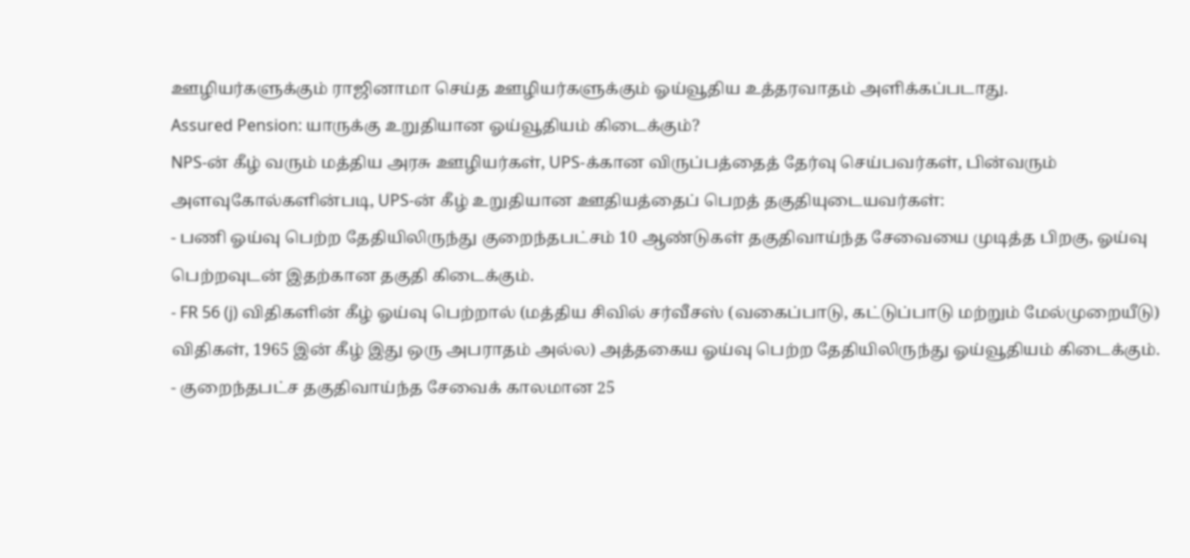ஊழியர்களுக்கும் ராஜினாமா செய்த ஊழியர்களுக்கும் ஓய்வூதிய உத்தரவாதம் அளிக்கப்படாது.
Assured Pension: யாருக்கு உறுதியான ஓய்வூதியம் கிடைக்கும்?
NPS-ன் கீழ் வரும் மத்திய அரசு ஊழியர்கள், UPS-க்கான விருப்பத்தைத் தேர்வு செய்பவர்கள், பின்வரும் அளவுகோல்களின்படி, UPS-ன் கீழ் உறுதியான ஊதியத்தைப் பெறத் தகுதியுடையவர்கள்:
- பணி ஓய்வு பெற்ற தேதியிலிருந்து குறைந்தபட்சம் 10 ஆண்டுகள் தகுதிவாய்ந்த சேவையை முடித்த பிறகு, ஓய்வு பெற்றவுடன் இதற்கான தகுதி கிடைக்கும்.
- FR 56 (j) விதிகளின் கீழ் ஓய்வு பெற்றால் (மத்திய சிவில் சர்வீசஸ் (வகைப்பாடு, கட்டுப்பாடு மற்றும் மேல்முறையீடு) விதிகள், 1965 இன் கீழ் இது ஒரு அபராதம் அல்ல) அத்தகைய ஓய்வு பெற்ற தேதியிலிருந்து ஓய்வூதியம் கிடைக்கும்.
- குறைந்தபட்ச தகுதிவாய்ந்த சேவைக் காலமான 25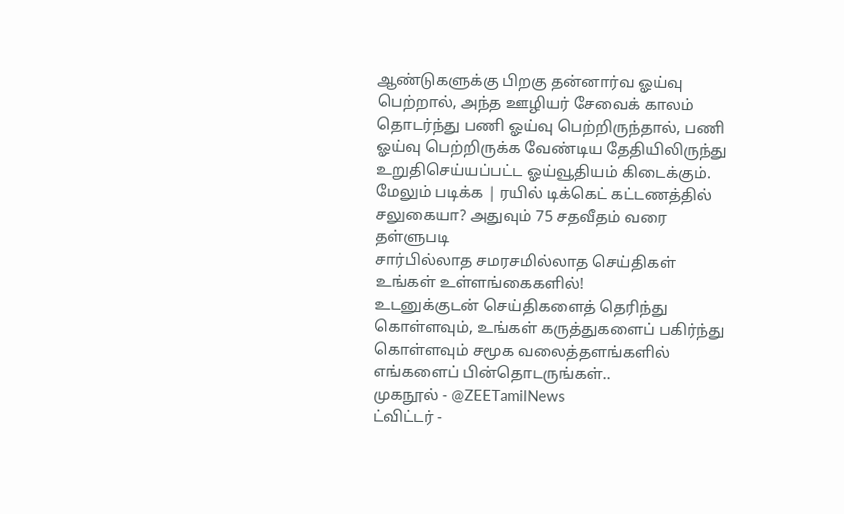ஆண்டுகளுக்கு பிறகு தன்னார்வ ஓய்வு பெற்றால், அந்த ஊழியர் சேவைக் காலம் தொடர்ந்து பணி ஓய்வு பெற்றிருந்தால், பணி ஓய்வு பெற்றிருக்க வேண்டிய தேதியிலிருந்து உறுதிசெய்யப்பட்ட ஓய்வூதியம் கிடைக்கும்.
மேலும் படிக்க | ரயில் டிக்கெட் கட்டணத்தில் சலுகையா? அதுவும் 75 சதவீதம் வரை தள்ளுபடி
சார்பில்லாத சமரசமில்லாத செய்திகள் உங்கள் உள்ளங்கைகளில்!
உடனுக்குடன் செய்திகளைத் தெரிந்து கொள்ளவும், உங்கள் கருத்துகளைப் பகிர்ந்து கொள்ளவும் சமூக வலைத்தளங்களில் எங்களைப் பின்தொடருங்கள்..
முகநூல் - @ZEETamilNews
ட்விட்டர் -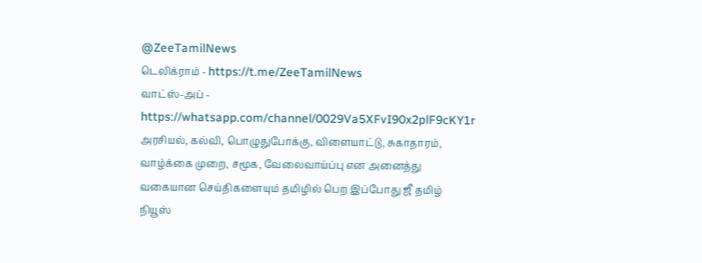@ZeeTamilNews
டெலிக்ராம் - https://t.me/ZeeTamilNews
வாட்ஸ்-அப் - https://whatsapp.com/channel/0029Va5XFvI90x2plF9cKY1r
அரசியல், கல்வி, பொழுதுபோக்கு, விளையாட்டு, சுகாதாரம், வாழ்க்கை முறை, சமூக, வேலைவாய்ப்பு என அனைத்து வகையான செய்திகளையும் தமிழில் பெற இப்போது ஜீ தமிழ் நியூஸ்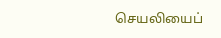செயலியைப்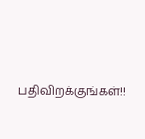பதிவிறக்குங்கள்!!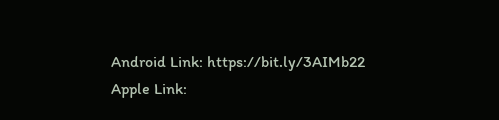Android Link: https://bit.ly/3AIMb22
Apple Link: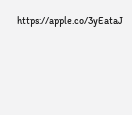https://apple.co/3yEataJ